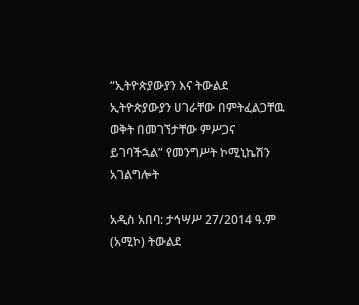“ኢትዮጵያውያን እና ትውልደ ኢትዮጵያውያን ሀገራቸው በምትፈልጋቸዉ ወቅት በመገኘታቸው ምሥጋና ይገባችኋል” የመንግሥት ኮሚኒኬሽን አገልግሎት

አዲስ አበባ: ታኅሣሥ 27/2014 ዓ.ም (አሚኮ) ትውልደ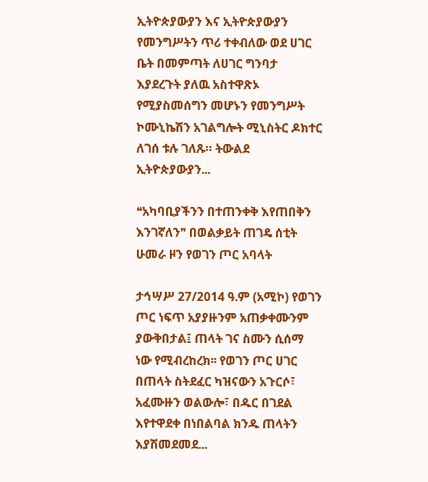ኢትዮጵያውያን እና ኢትዮጵያውያን የመንግሥትን ጥሪ ተቀብለው ወደ ሀገር ቤት በመምጣት ለሀገር ግንባታ እያደረጉት ያለዉ አስተዋጽኦ የሚያስመሰግን መሆኑን የመንግሥት ኮሙኒኬሽን አገልግሎት ሚኒስትር ዶክተር ለገሰ ቱሉ ገለጹ። ትውልደ ኢትዮጵያውያን...

❝አካባቢያችንን በተጠንቀቅ እየጠበቅን እንገኛለን❞ በወልቃይት ጠገዴ ሰቲት ሁመራ ዞን የወገን ጦር አባላት

ታኅሣሥ 27/2014 ዓ.ም (አሚኮ) የወገን ጦር ነፍጥ አያያዙንም አጠቃቀሙንም ያውቅበታል፤ ጠላት ገና ስሙን ሲሰማ ነው የሚብረከረክ፡፡ የወገን ጦር ሀገር በጠላት ስትደፈር ካዝናውን አጉርሶ፣ አፈሙዙን ወልውሎ፣ በዱር በገደል እየተዋደቀ በነበልባል ክንዱ ጠላትን እያሽመደመደ...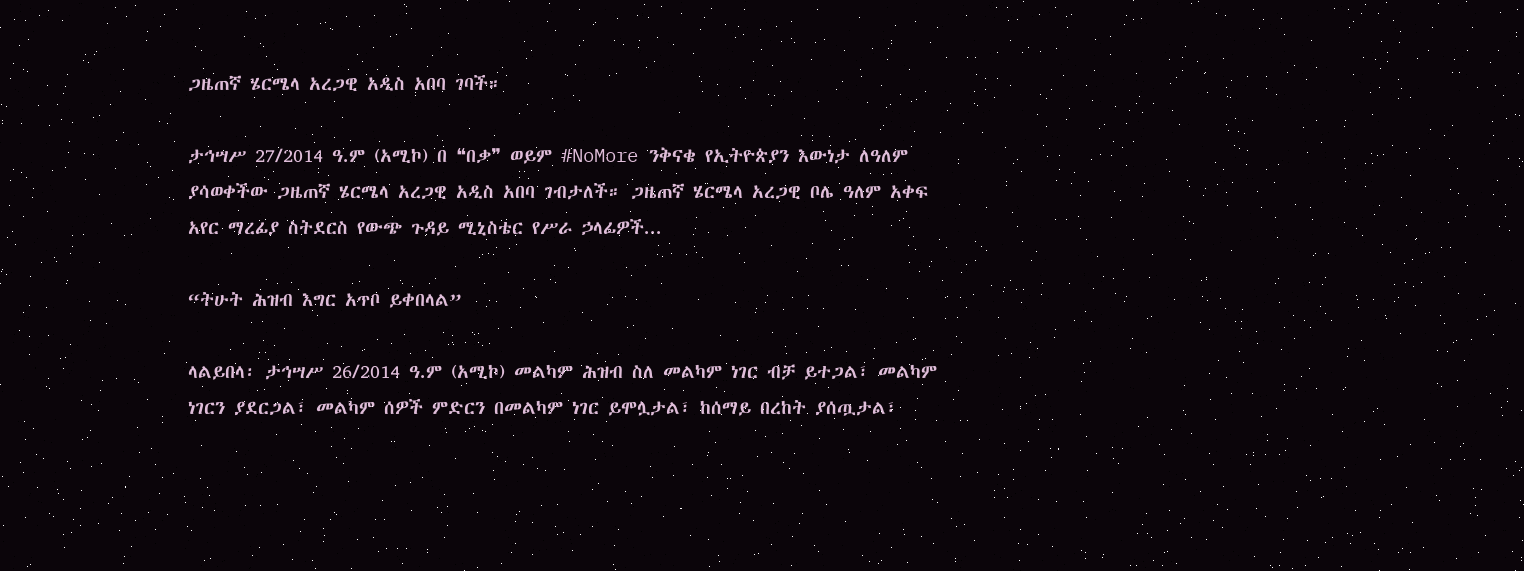ጋዜጠኛ ሄርሜላ አረጋዊ አዲስ አበባ ገባች።

ታኅሣሥ 27/2014 ዓ.ም (አሚኮ) በ ❝በቃ❞ ወይም #NoMore ንቅናቄ የኢትዮጵያን እውነታ ለዓለም ያሳወቀችው ጋዜጠኛ ሄርሜላ አረጋዊ አዲስ አበባ ገብታለች። ጋዜጠኛ ሄርሜላ አረጋዊ ቦሌ ዓለም አቀፍ አየር ማረፊያ ስትደርስ የውጭ ጉዳይ ሚኒስቴር የሥራ ኃላፊዎች...

“ትሁት ሕዝብ እግር አጥቦ ይቀበላል”

ላልይበላ፡ ታኅሣሥ 26/2014 ዓ.ም (አሚኮ) መልካም ሕዝብ ስለ መልካም ነገር ብቻ ይተጋል፣ መልካም ነገርን ያደርጋል፣ መልካም ሰዎች ምድርን በመልካም ነገር ይሞሏታል፣ ከሰማይ በረከት ያሰጧታል፣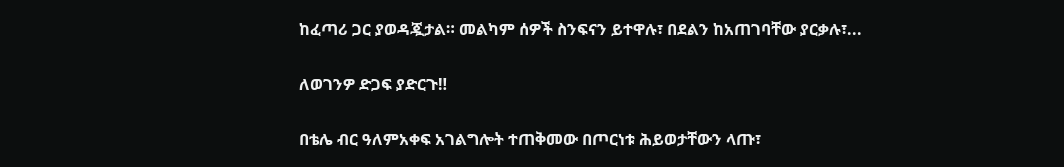ከፈጣሪ ጋር ያወዳጇታል። መልካም ሰዎች ስንፍናን ይተዋሉ፣ በደልን ከአጠገባቸው ያርቃሉ፣...

ለወገንዎ ድጋፍ ያድርጉ‼

በቴሌ ብር ዓለምአቀፍ አገልግሎት ተጠቅመው በጦርነቱ ሕይወታቸውን ላጡ፣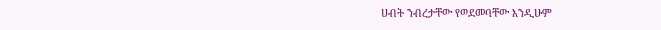ሀብት ንብረታቸው የወደመባቸው እንዲሁም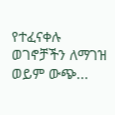የተፈናቀሉ ወገኖቻችን ለማገዝ ወይም ውጭ...